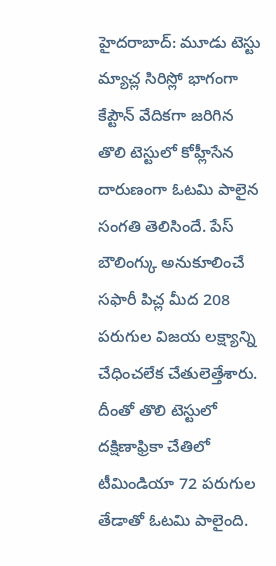హైదరాబాద్: మూడు టెస్టు మ్యాచ్ల సిరిస్లో భాగంగా కేప్టౌన్ వేదికగా జరిగిన తొలి టెస్టులో కోహ్లీసేన దారుణంగా ఓటమి పాలైన సంగతి తెలిసిందే. పేస్ బౌలింగ్కు అనుకూలించే సఫారీ పిచ్ల మీద 208 పరుగుల విజయ లక్ష్యాన్ని చేధించలేక చేతులెత్తేశారు.
దీంతో తొలి టెస్టులో దక్షిణాఫ్రికా చేతిలో టీమిండియా 72 పరుగుల తేడాతో ఓటమి పాలైంది.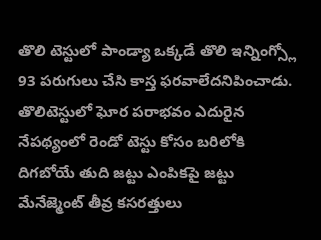తొలి టెస్టులో పాండ్యా ఒక్కడే తొలి ఇన్నింగ్స్లో 93 పరుగులు చేసి కాస్త ఫరవాలేదనిపించాడు. తొలిటెస్టులో ఘోర పరాభవం ఎదురైన నేపథ్యంలో రెండో టెస్టు కోసం బరిలోకి దిగబోయే తుది జట్టు ఎంపికపై జట్టు మేనేజ్మెంట్ తీవ్ర కసరత్తులు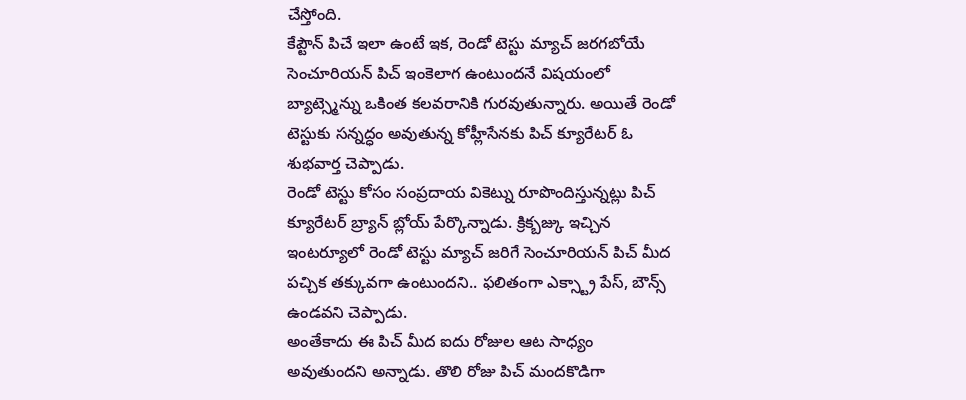చేస్తోంది.
కేప్టౌన్ పిచే ఇలా ఉంటే ఇక, రెండో టెస్టు మ్యాచ్ జరగబోయే సెంచూరియన్ పిచ్ ఇంకెలాగ ఉంటుందనే విషయంలో బ్యాట్స్మెన్ను ఒకింత కలవరానికి గురవుతున్నారు. అయితే రెండో టెస్టుకు సన్నద్ధం అవుతున్న కోహ్లీసేనకు పిచ్ క్యూరేటర్ ఓ శుభవార్త చెప్పాడు.
రెండో టెస్టు కోసం సంప్రదాయ వికెట్ను రూపొందిస్తున్నట్లు పిచ్ క్యూరేటర్ బ్ర్యాన్ బ్లోయ్ పేర్కొన్నాడు. క్రిక్బజ్కు ఇచ్చిన ఇంటర్యూలో రెండో టెస్టు మ్యాచ్ జరిగే సెంచూరియన్ పిచ్ మీద పచ్చిక తక్కువగా ఉంటుందని.. ఫలితంగా ఎక్స్ట్రా పేస్, బౌన్స్ ఉండవని చెప్పాడు.
అంతేకాదు ఈ పిచ్ మీద ఐదు రోజుల ఆట సాధ్యం అవుతుందని అన్నాడు. తొలి రోజు పిచ్ మందకొడిగా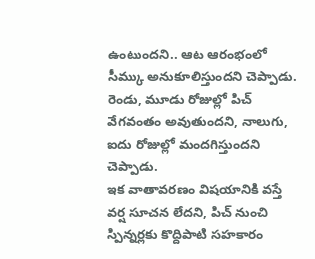ఉంటుందని.. ఆట ఆరంభంలో సీమ్కు అనుకూలిస్తుందని చెప్పాడు. రెండు, మూడు రోజుల్లో పిచ్ వేగవంతం అవుతుందని, నాలుగు, ఐదు రోజుల్లో మందగిస్తుందని చెప్పాడు.
ఇక వాతావరణం విషయానికి వస్తే వర్ష సూచన లేదని, పిచ్ నుంచి స్పిన్నర్లకు కొద్దిపాటి సహకారం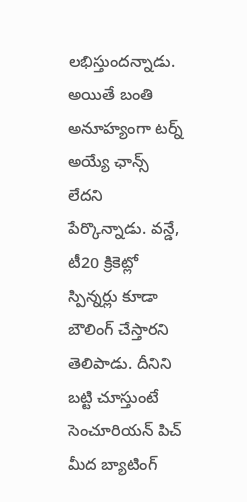లభిస్తుందన్నాడు. అయితే బంతి అనూహ్యంగా టర్న్ అయ్యే ఛాన్స్ లేదని పేర్కొన్నాడు. వన్డే, టీ20 క్రికెట్లో స్పిన్నర్లు కూడా బౌలింగ్ చేస్తారని తెలిపాడు. దీనిని బట్టి చూస్తుంటే సెంచూరియన్ పిచ్ మీద బ్యాటింగ్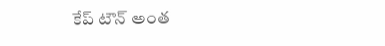కేప్ టౌన్ అంత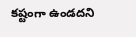కష్టంగా ఉండదని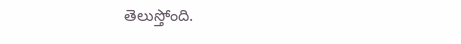తెలుస్తోంది.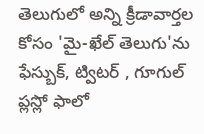తెలుగులో అన్ని క్రీడావార్తల కోసం 'మై-ఖేల్ తెలుగు'ను ఫేస్బుక్, ట్విటర్ , గూగుల్ ప్లస్లో ఫాలో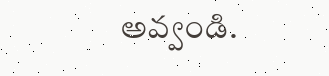అవ్వండి.